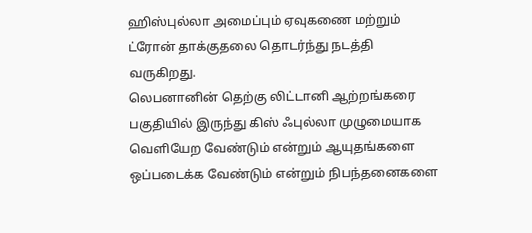ஹிஸ்புல்லா அமைப்பும் ஏவுகணை மற்றும் ட்ரோன் தாக்குதலை தொடர்ந்து நடத்தி வருகிறது.
லெபனானின் தெற்கு லிட்டானி ஆற்றங்கரை பகுதியில் இருந்து கிஸ் ஃபுல்லா முழுமையாக வெளியேற வேண்டும் என்றும் ஆயுதங்களை ஒப்படைக்க வேண்டும் என்றும் நிபந்தனைகளை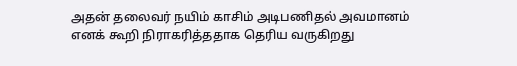அதன் தலைவர் நயிம் காசிம் அடிபணிதல் அவமானம் எனக் கூறி நிராகரித்ததாக தெரிய வருகிறது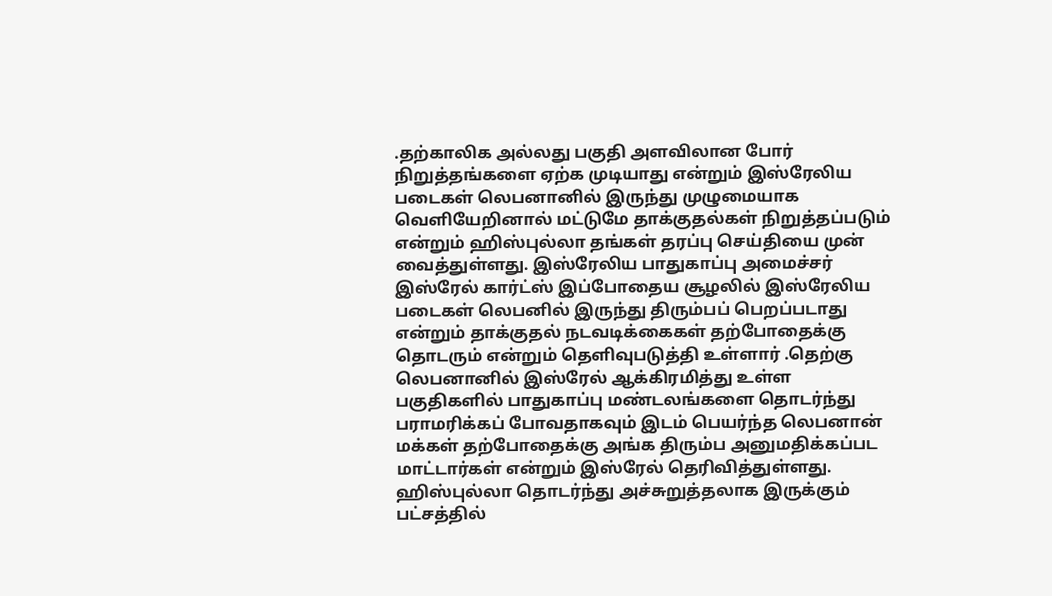.தற்காலிக அல்லது பகுதி அளவிலான போர் நிறுத்தங்களை ஏற்க முடியாது என்றும் இஸ்ரேலிய படைகள் லெபனானில் இருந்து முழுமையாக வெளியேறினால் மட்டுமே தாக்குதல்கள் நிறுத்தப்படும் என்றும் ஹிஸ்புல்லா தங்கள் தரப்பு செய்தியை முன் வைத்துள்ளது. இஸ்ரேலிய பாதுகாப்பு அமைச்சர் இஸ்ரேல் கார்ட்ஸ் இப்போதைய சூழலில் இஸ்ரேலிய படைகள் லெபனில் இருந்து திரும்பப் பெறப்படாது என்றும் தாக்குதல் நடவடிக்கைகள் தற்போதைக்கு தொடரும் என்றும் தெளிவுபடுத்தி உள்ளார் .தெற்கு லெபனானில் இஸ்ரேல் ஆக்கிரமித்து உள்ள பகுதிகளில் பாதுகாப்பு மண்டலங்களை தொடர்ந்து பராமரிக்கப் போவதாகவும் இடம் பெயர்ந்த லெபனான் மக்கள் தற்போதைக்கு அங்க திரும்ப அனுமதிக்கப்பட மாட்டார்கள் என்றும் இஸ்ரேல் தெரிவித்துள்ளது. ஹிஸ்புல்லா தொடர்ந்து அச்சுறுத்தலாக இருக்கும் பட்சத்தில்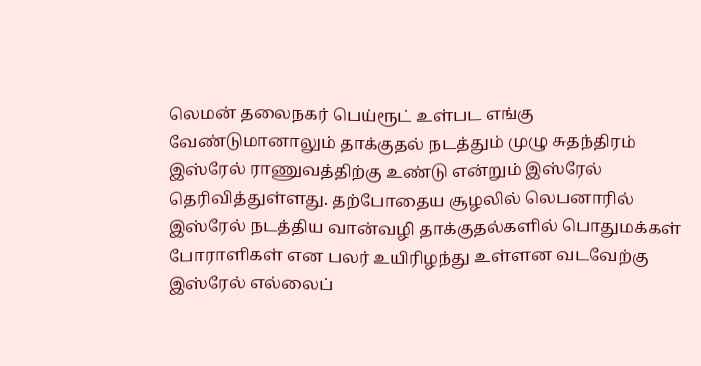லெமன் தலைநகர் பெய்ரூட் உள்பட எங்கு வேண்டுமானாலும் தாக்குதல் நடத்தும் முழு சுதந்திரம் இஸ்ரேல் ராணுவத்திற்கு உண்டு என்றும் இஸ்ரேல் தெரிவித்துள்ளது. தற்போதைய சூழலில் லெபனாரில் இஸ்ரேல் நடத்திய வான்வழி தாக்குதல்களில் பொதுமக்கள் போராளிகள் என பலர் உயிரிழந்து உள்ளன வடவேற்கு இஸ்ரேல் எல்லைப்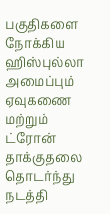பகுதிகளை நோக்கிய ஹிஸ்புல்லா அமைப்பும் ஏவுகணை மற்றும் ட்ரோன் தாக்குதலை தொடர்ந்து நடத்தி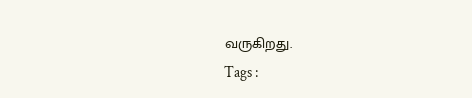வருகிறது.
Tags :